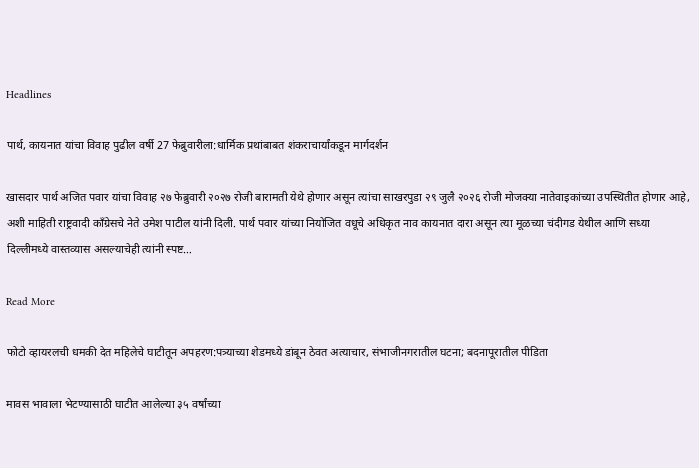Headlines

पार्थ, कायनात यांचा विवाह पुढील वर्षी 27 फेब्रुवारीला:धार्मिक प्रथांबाबत शंकराचार्यांकडून मार्गदर्शन

खासदार पार्थ अजित पवार यांचा विवाह २७ फेब्रुवारी २०२७ रोजी बारामती येथे होणार असून त्यांचा साखरपुडा २९ जुलै २०२६ रोजी मोजक्या नातेवाइकांच्या उपस्थितीत होणार आहे, अशी माहिती राष्ट्रवादी काँग्रेसचे नेते उमेश पाटील यांनी दिली. पार्थ पवार यांच्या नियोजित वधूचे अधिकृत नाव कायनात दारा असून त्या मूळच्या चंदीगड येथील आणि सध्या दिल्लीमध्ये वास्तव्यास असल्याचेही त्यांनी स्पष्ट…

Read More

फोटो व्हायरलची धमकी देत महिलेचे घाटीतून अपहरण:पत्र्याच्या शेडमध्ये डांबून ठेवत अत्याचार, संभाजीनगरातील घटना; बदनापूरातील पीडिता

मावस भावाला भेटण्यासाठी घाटीत आलेल्या ३५ वर्षांच्या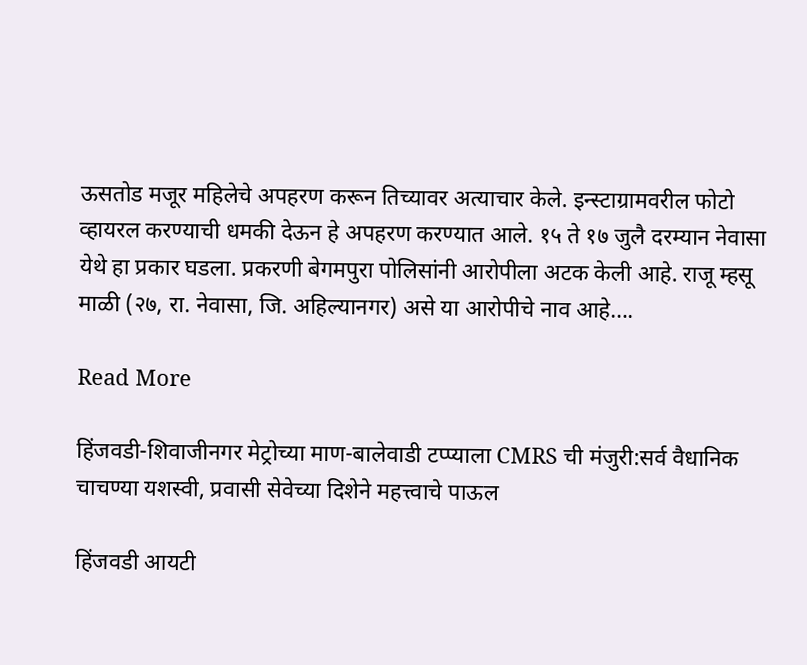ऊसतोड मजूर महिलेचे अपहरण करून तिच्यावर अत्याचार केले. इन्स्टाग्रामवरील फोटो व्हायरल करण्याची धमकी देऊन हे अपहरण करण्यात आले. १५ ते १७ जुलै दरम्यान नेवासा येथे हा प्रकार घडला. प्रकरणी बेगमपुरा पोलिसांनी आरोपीला अटक केली आहे. राजू म्हसू माळी (२७, रा. नेवासा, जि. अहिल्यानगर) असे या आरोपीचे नाव आहे….

Read More

हिंजवडी-शिवाजीनगर मेट्रोच्या माण-बालेवाडी टप्प्याला CMRS ची मंजुरी:सर्व वैधानिक चाचण्या यशस्वी, प्रवासी सेवेच्या दिशेने महत्त्वाचे पाऊल

हिंजवडी आयटी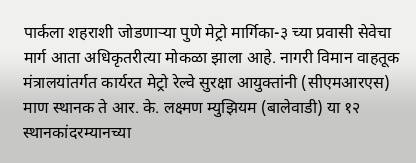पार्कला शहराशी जोडणाऱ्या पुणे मेट्रो मार्गिका-३ च्या प्रवासी सेवेचा मार्ग आता अधिकृतरीत्या मोकळा झाला आहे. नागरी विमान वाहतूक मंत्रालयांतर्गत कार्यरत मेट्रो रेल्वे सुरक्षा आयुक्तांनी (सीएमआरएस) माण स्थानक ते आर. के. लक्ष्मण म्युझियम (बालेवाडी) या १२ स्थानकांदरम्यानच्या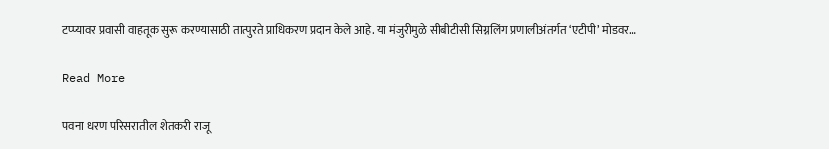टप्प्यावर प्रवासी वाहतूक सुरू करण्यासाठी तात्पुरते प्राधिकरण प्रदान केले आहे. या मंजुरीमुळे सीबीटीसी सिग्नलिंग प्रणालीअंतर्गत ‘एटीपी’ मोडवर…

Read More

पवना धरण परिसरातील शेतकरी राजू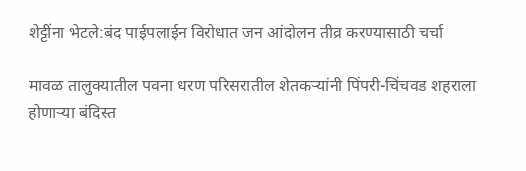शेट्टींना भेटले:बंद पाईपलाईन विरोधात जन आंदोलन तीव्र करण्यासाठी चर्चा

मावळ तालुक्यातील पवना धरण परिसरातील शेतकऱ्यांनी पिंपरी-चिंचवड शहराला होणाऱ्या बंदिस्त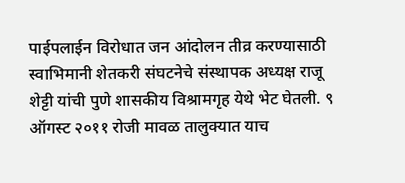पाईपलाईन विरोधात जन आंदोलन तीव्र करण्यासाठी स्वाभिमानी शेतकरी संघटनेचे संस्थापक अध्यक्ष राजू शेट्टी यांची पुणे शासकीय विश्रामगृह येथे भेट घेतली. ९ ऑगस्ट २०११ रोजी मावळ तालुक्यात याच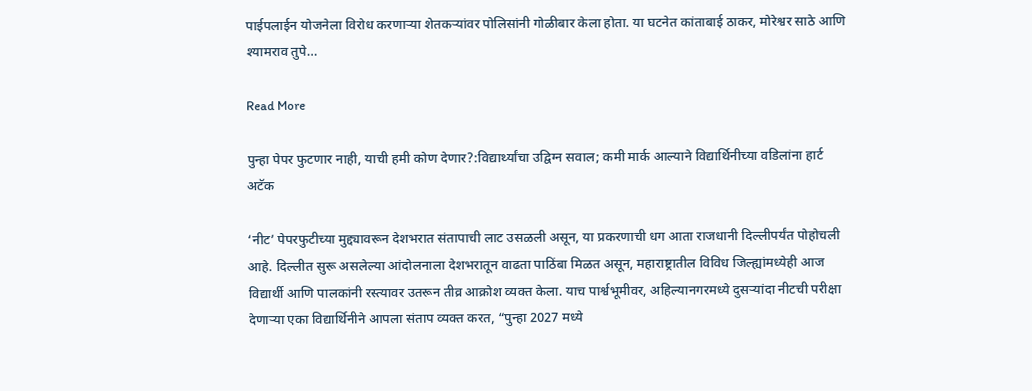पाईपलाईन योजनेला विरोध करणाऱ्या शेतकऱ्यांवर पोलिसांनी गोळीबार केला होता. या घटनेत कांताबाई ठाकर, मोरेश्वर साठे आणि श्यामराव तुपे…

Read More

पुन्हा पेपर फुटणार नाही, याची हमी कोण देणार?:विद्यार्थ्यांचा उद्विग्न सवाल; कमी मार्क आल्याने विद्यार्थिनीच्या वडिलांना हार्ट अटॅक

‘नीट’ पेपरफुटीच्या मुद्द्यावरून देशभरात संतापाची लाट उसळली असून, या प्रकरणाची धग आता राजधानी दिल्लीपर्यंत पोहोचली आहे. दिल्लीत सुरू असलेल्या आंदोलनाला देशभरातून वाढता पाठिंबा मिळत असून, महाराष्ट्रातील विविध जिल्ह्यांमध्येही आज विद्यार्थी आणि पालकांनी रस्त्यावर उतरून तीव्र आक्रोश व्यक्त केला. याच पार्श्वभूमीवर, अहिल्यानगरमध्ये दुसऱ्यांदा नीटची परीक्षा देणाऱ्या एका विद्यार्थिनीने आपला संताप व्यक्त करत, “पुन्हा 2027 मध्ये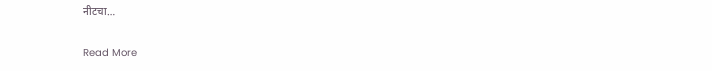नीटचा…

Read More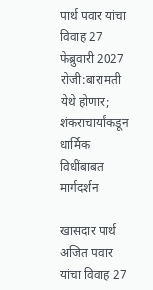पार्थ पवार यांचा विवाह 27 फेब्रुवारी 2027 रोजी:बारामती येथे होणार; शंकराचार्यांकडून धार्मिक विधींबाबत मार्गदर्शन

खासदार पार्थ अजित पवार यांचा विवाह 27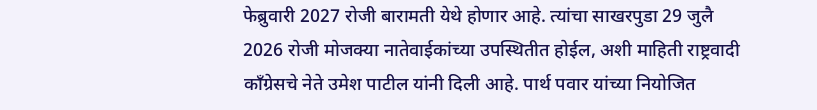फेब्रुवारी 2027 रोजी बारामती येथे होणार आहे. त्यांचा साखरपुडा 29 जुलै 2026 रोजी मोजक्या नातेवाईकांच्या उपस्थितीत होईल, अशी माहिती राष्ट्रवादी काँग्रेसचे नेते उमेश पाटील यांनी दिली आहे. पार्थ पवार यांच्या नियोजित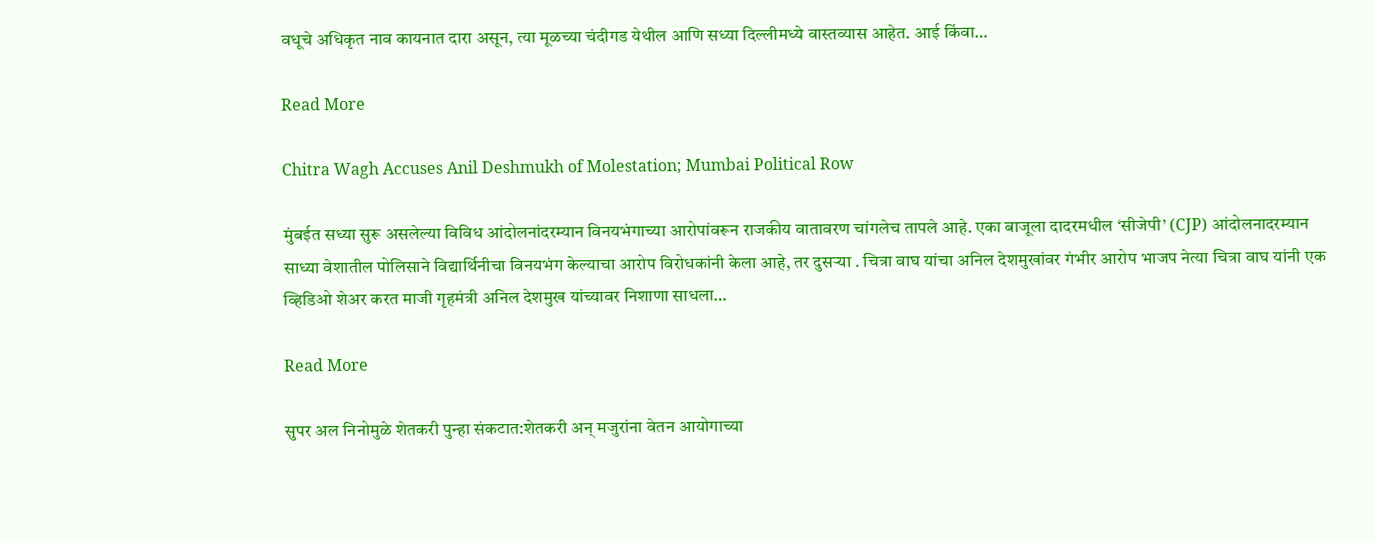वधूचे अधिकृत नाव कायनात दारा असून, त्या मूळच्या चंदीगड येथील आणि सध्या दिल्लीमध्ये वास्तव्यास आहेत. आई किंवा…

Read More

Chitra Wagh Accuses Anil Deshmukh of Molestation; Mumbai Political Row

मुंबईत सध्या सुरू असलेल्या विविध आंदोलनांदरम्यान विनयभंगाच्या आरोपांवरून राजकीय वातावरण चांगलेच तापले आहे. एका बाजूला दादरमधील ‘सीजेपी’ (CJP) आंदोलनादरम्यान साध्या वेशातील पोलिसाने विद्यार्थिनीचा विनयभंग केल्याचा आरोप विरोधकांनी केला आहे, तर दुसऱ्या . चित्रा वाघ यांचा अनिल देशमुखांवर गंभीर आरोप भाजप नेत्या चित्रा वाघ यांनी एक व्हिडिओ शेअर करत माजी गृहमंत्री अनिल देशमुख यांच्यावर निशाणा साधला…

Read More

सुपर अल निनोमुळे शेतकरी पुन्हा संकटात:शेतकरी अन् मजुरांना वेतन आयोगाच्या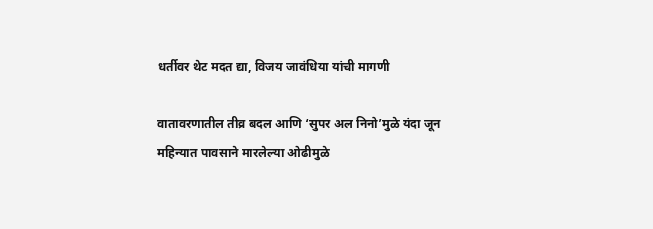धर्तीवर थेट मदत द्या, विजय जावंधिया यांची मागणी

वातावरणातील तीव्र बदल आणि ‘सुपर अल निनो’मुळे यंदा जून महिन्यात पावसाने मारलेल्या ओढीमुळे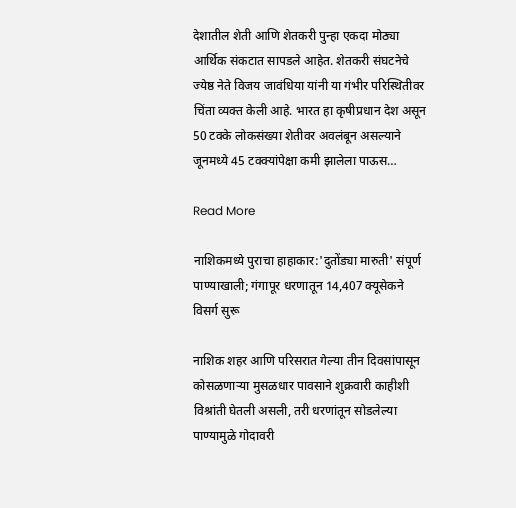देशातील शेती आणि शेतकरी पुन्हा एकदा मोठ्या आर्थिक संकटात सापडले आहेत. शेतकरी संघटनेचे ज्येष्ठ नेते विजय जावंधिया यांनी या गंभीर परिस्थितीवर चिंता व्यक्त केली आहे. भारत हा कृषीप्रधान देश असून 50 टक्के लोकसंख्या शेतीवर अवलंबून असल्याने जूनमध्ये 45 टक्क्यांपेक्षा कमी झालेला पाऊस…

Read More

नाशिकमध्ये पुराचा हाहाकार:'दुतोंड्या मारुती' संपूर्ण पाण्याखाली; गंगापूर धरणातून 14,407 क्यूसेकने विसर्ग सुरू

नाशिक शहर आणि परिसरात गेल्या तीन दिवसांपासून कोसळणाऱ्या मुसळधार पावसाने शुक्रवारी काहीशी विश्रांती घेतली असली, तरी धरणांतून सोडलेल्या पाण्यामुळे गोदावरी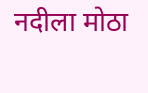नदीला मोठा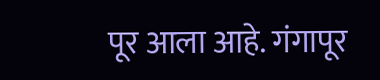पूर आला आहे. गंगापूर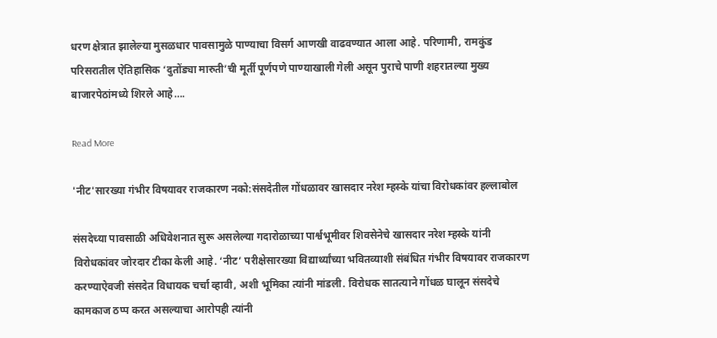धरण क्षेत्रात झालेल्या मुसळधार पावसामुळे पाण्याचा विसर्ग आणखी वाढवण्यात आला आहे. परिणामी, रामकुंड परिसरातील ऐतिहासिक ‘दुतोंड्या मारुती’ची मूर्ती पूर्णपणे पाण्याखाली गेली असून पुराचे पाणी शहरातल्या मुख्य बाजारपेठांमध्ये शिरले आहे….

Read More

'नीट'सारख्या गंभीर विषयावर राजकारण नको:संसदेतील गोंधळावर खासदार नरेश म्हस्के यांचा विरोधकांवर हल्लाबोल

संसदेच्या पावसाळी अधिवेशनात सुरू असलेल्या गदारोळाच्या पार्श्वभूमीवर शिवसेनेचे खासदार नरेश म्हस्के यांनी विरोधकांवर जोरदार टीका केली आहे. ‘नीट’ परीक्षेसारख्या विद्यार्थ्यांच्या भवितव्याशी संबंधित गंभीर विषयावर राजकारण करण्याऐवजी संसदेत विधायक चर्चा व्हावी, अशी भूमिका त्यांनी मांडली. विरोधक सातत्याने गोंधळ घालून संसदेचे कामकाज ठप्प करत असल्याचा आरोपही त्यांनी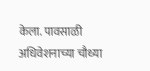केला. पावसाळी अधिवेशनाच्या चौथ्या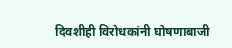दिवशीही विरोधकांनी घोषणाबाजी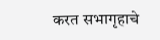करत सभागृहाचे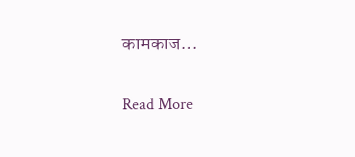कामकाज…

Read More